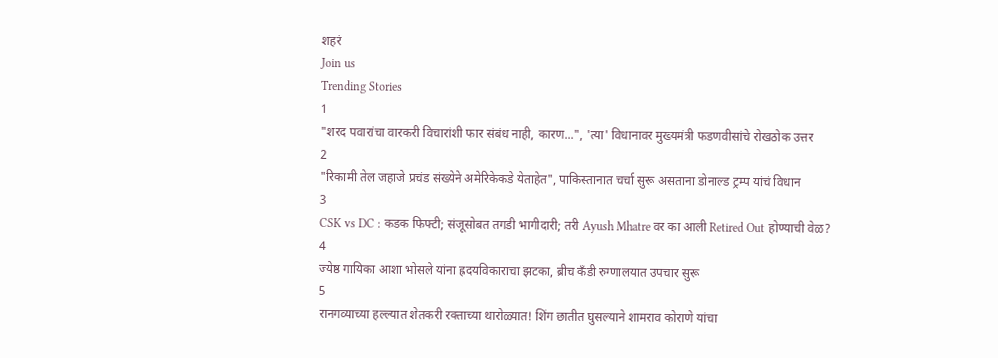शहरं
Join us
Trending Stories
1
"शरद पवारांचा वारकरी विचारांशी फार संबंध नाही, कारण...", 'त्या' विधानावर मुख्यमंत्री फडणवीसांचे रोखठोक उत्तर
2
"रिकामी तेल जहाजे प्रचंड संख्येने अमेरिकेकडे येताहेत", पाकिस्तानात चर्चा सुरू असताना डोनाल्ड ट्रम्प यांचं विधान
3
CSK vs DC : कडक फिफ्टी; संजूसोबत तगडी भागीदारी; तरी Ayush Mhatre वर का आली Retired Out होण्याची वेळ?
4
ज्येष्ठ गायिका आशा भोसले यांना ह्रदयविकाराचा झटका, ब्रीच कँडी रुग्णालयात उपचार सुरू
5
रानगव्याच्या हल्ल्यात शेतकरी रक्ताच्या थारोळ्यात! शिंग छातीत घुसल्याने शामराव कोराणे यांचा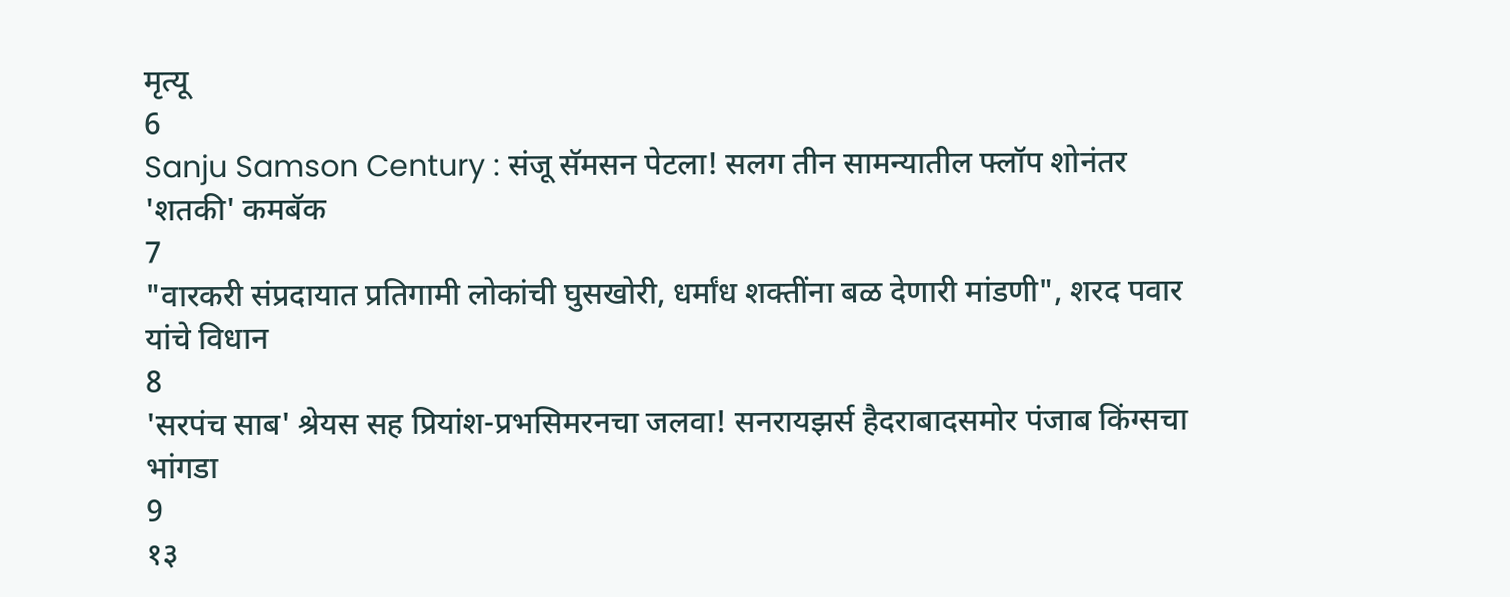मृत्यू
6
Sanju Samson Century : संजू सॅमसन पेटला! सलग तीन सामन्यातील फ्लॉप शोनंतर 'शतकी' कमबॅक
7
"वारकरी संप्रदायात प्रतिगामी लोकांची घुसखोरी, धर्मांध शक्तींना बळ देणारी मांडणी", शरद पवार यांचे विधान
8
'सरपंच साब' श्रेयस सह प्रियांश-प्रभसिमरनचा जलवा! सनरायझर्स हैदराबादसमोर पंजाब किंग्सचा भांगडा
9
१३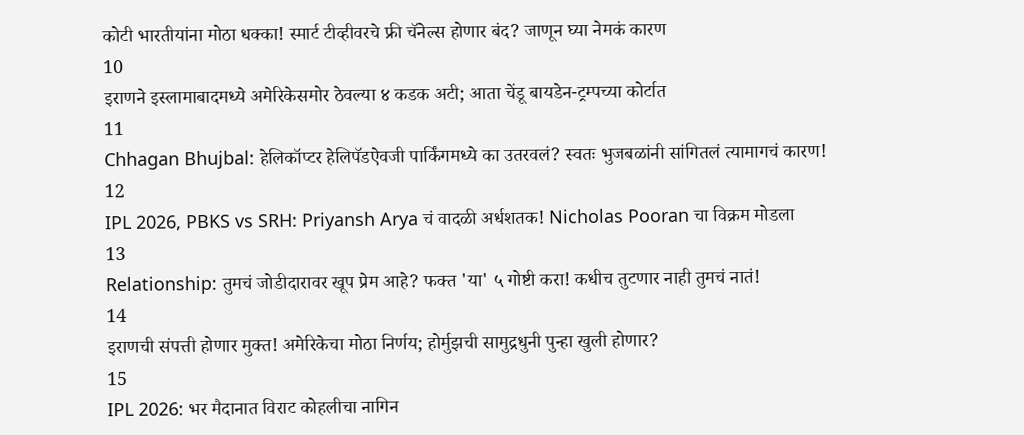कोटी भारतीयांना मोठा धक्का! स्मार्ट टीव्हीवरचे फ्री चॅनेल्स होणार बंद? जाणून घ्या नेमकं कारण
10
इराणने इस्लामाबादमध्ये अमेरिकेसमोर ठेवल्या ४ कडक अटी; आता चेंडू बायडेन-ट्रम्पच्या कोर्टात
11
Chhagan Bhujbal: हेलिकॉप्टर हेलिपॅडऐवजी पार्किंगमध्ये का उतरवलं? स्वतः भुजबळांनी सांगितलं त्यामागचं कारण!
12
IPL 2026, PBKS vs SRH: Priyansh Arya चं वादळी अर्धशतक! Nicholas Pooran चा विक्रम मोडला
13
Relationship: तुमचं जोडीदारावर खूप प्रेम आहे? फक्त 'या' ५ गोष्टी करा! कधीच तुटणार नाही तुमचं नातं!
14
इराणची संपत्ती होणार मुक्त! अमेरिकेचा मोठा निर्णय; होर्मुझची सामुद्रधुनी पुन्हा खुली होणार?
15
IPL 2026: भर मैदानात विराट कोहलीचा नागिन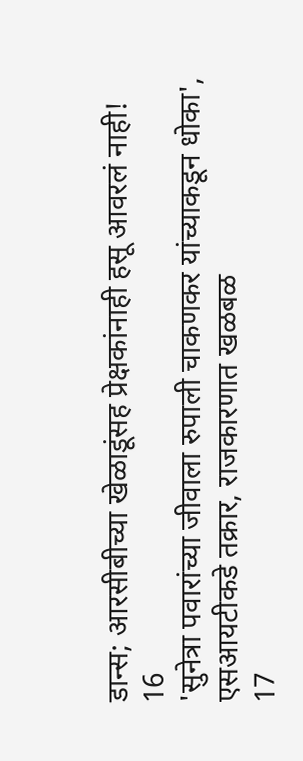डान्स; आरसीबीच्या खेळाडूंसह प्रेक्षकांनाही हसू आवरलं नाही!
16
'सुनेत्रा पवारांच्या जीवाला रुपाली चाकणकर यांच्याकडून धोका', एसआयटीकडे तक्रार, राजकारणात खळबळ
17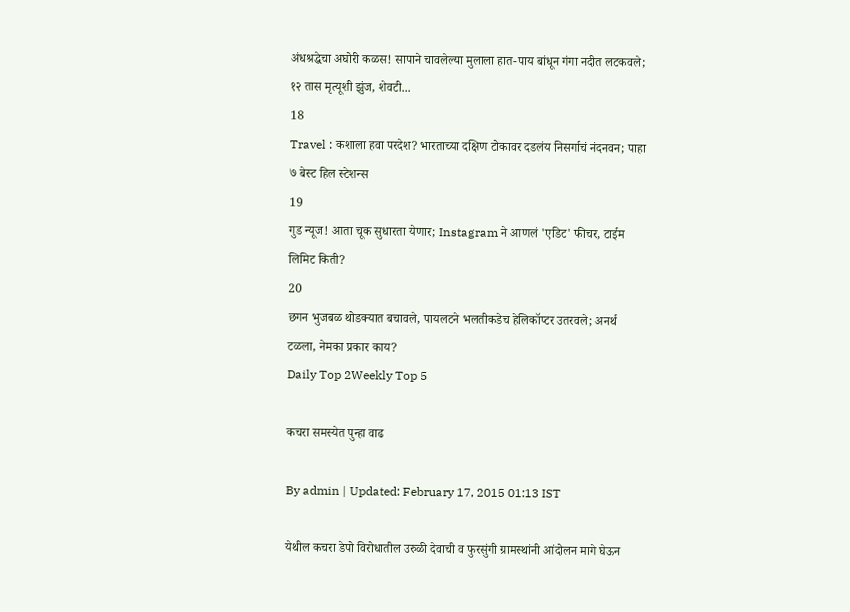अंधश्रद्धेचा अघोरी कळस! सापाने चावलेल्या मुलाला हात-पाय बांधून गंगा नदीत लटकवले; १२ तास मृत्यूशी झुंज, शेवटी...
18
Travel : कशाला हवा परदेश? भारताच्या दक्षिण टोकावर दडलंय निसर्गाचं नंदनवन; पाहा ७ बेस्ट हिल स्टेशन्स
19
गुड न्यूज! आता चूक सुधारता येणार; Instagram ने आणलं 'एडिट' फीचर, टाईम लिमिट किती?
20
छगन भुजबळ थोडक्यात बचावले, पायलटने भलतीकडेच हेलिकॉप्टर उतरवले; अनर्थ टळला, नेमका प्रकार काय?
Daily Top 2Weekly Top 5

कचरा समस्येत पुन्हा वाढ

By admin | Updated: February 17, 2015 01:13 IST

येथील कचरा डेपो विरोधातील उरुळी देवाची व फुरसुंगी ग्रामस्थांनी आंदोलन मागे घेऊन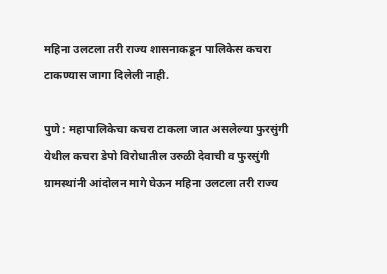महिना उलटला तरी राज्य शासनाकडून पालिकेस कचरा टाकण्यास जागा दिलेली नाही.

पुणे : महापालिकेचा कचरा टाकला जात असलेल्या फुरसुंगी येथील कचरा डेपो विरोधातील उरुळी देवाची व फुरसुंगी ग्रामस्थांनी आंदोलन मागे घेऊन महिना उलटला तरी राज्य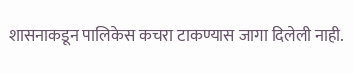शासनाकडून पालिकेस कचरा टाकण्यास जागा दिलेली नाही.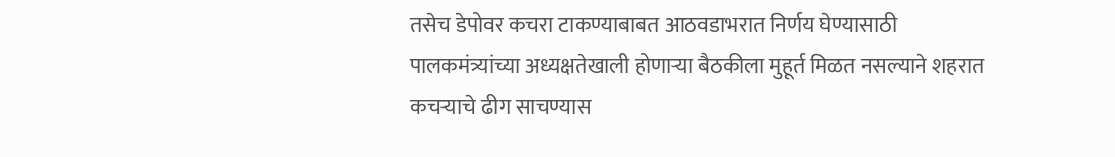तसेच डेपोवर कचरा टाकण्याबाबत आठवडाभरात निर्णय घेण्यासाठी पालकमंत्र्यांच्या अध्यक्षतेखाली होणाऱ्या बैठकीला मुहूर्त मिळत नसल्याने शहरात कचऱ्याचे ढीग साचण्यास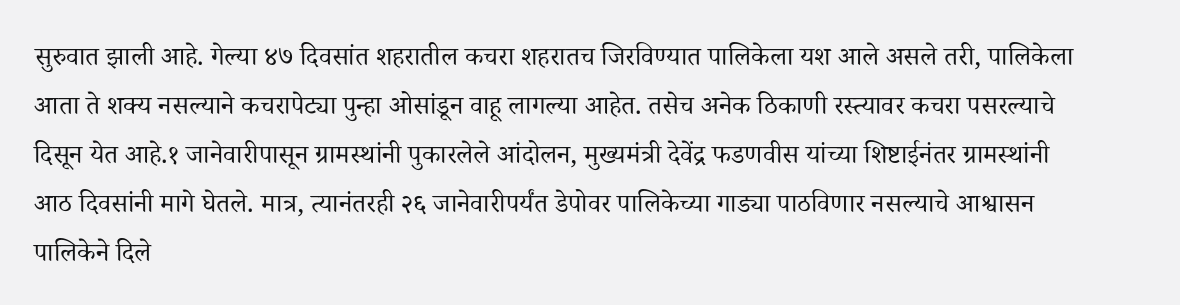सुरुवात झाली आहे. गेल्या ४७ दिवसांत शहरातील कचरा शहरातच जिरविण्यात पालिकेला यश आले असले तरी, पालिकेला आता ते शक्य नसल्याने कचरापेट्या पुन्हा ओसांडून वाहू लागल्या आहेत. तसेच अनेक ठिकाणी रस्त्यावर कचरा पसरल्याचे दिसून येत आहे.१ जानेवारीपासून ग्रामस्थांनी पुकारलेले आंदोलन, मुख्यमंत्री देवेंद्र फडणवीस यांच्या शिष्टाईनंतर ग्रामस्थांनी आठ दिवसांनी मागे घेतले. मात्र, त्यानंतरही २६ जानेवारीपर्यंत डेपोवर पालिकेच्या गाड्या पाठविणार नसल्याचे आश्वासन पालिकेने दिले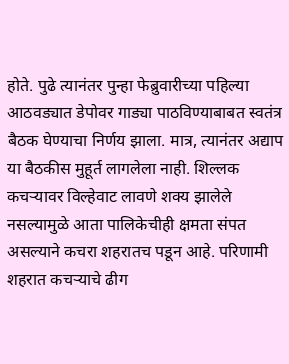होते. पुढे त्यानंतर पुन्हा फेब्रुवारीच्या पहिल्या आठवड्यात डेपोवर गाड्या पाठविण्याबाबत स्वतंत्र बैठक घेण्याचा निर्णय झाला. मात्र, त्यानंतर अद्याप या बैठकीस मुहूर्त लागलेला नाही. शिल्लक कचऱ्यावर विल्हेवाट लावणे शक्य झालेले नसल्यामुळे आता पालिकेचीही क्षमता संपत असल्याने कचरा शहरातच पडून आहे. परिणामी शहरात कचऱ्याचे ढीग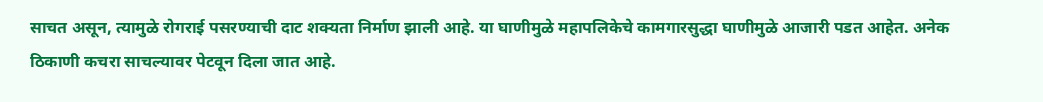साचत असून, त्यामुळे रोगराई पसरण्याची दाट शक्यता निर्माण झाली आहे. या घाणीमुळे महापलिकेचे कामगारसुद्धा घाणीमुळे आजारी पडत आहेत. अनेक ठिकाणी कचरा साचल्यावर पेटवून दिला जात आहे.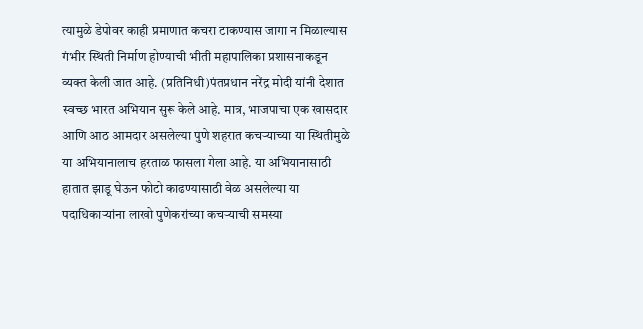त्यामुळे डेपोवर काही प्रमाणात कचरा टाकण्यास जागा न मिळाल्यास गंभीर स्थिती निर्माण होण्याची भीती महापालिका प्रशासनाकडून व्यक्त केली जात आहे. (प्रतिनिधी)पंतप्रधान नरेंद्र मोदी यांनी देशात स्वच्छ भारत अभियान सुरू केले आहे. मात्र, भाजपाचा एक खासदार आणि आठ आमदार असलेल्या पुणे शहरात कचऱ्याच्या या स्थितीमुळे या अभियानालाच हरताळ फासला गेला आहे. या अभियानासाठी हातात झाडू घेऊन फोटो काढण्यासाठी वेळ असलेल्या या पदाधिकाऱ्यांना लाखो पुणेकरांच्या कचऱ्याची समस्या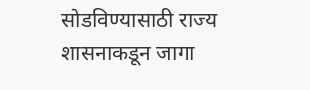सोडविण्यासाठी राज्य शासनाकडून जागा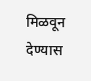मिळवून देण्यास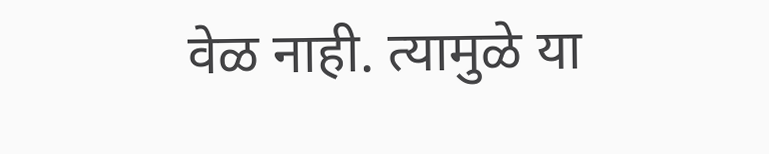वेळ नाही. त्यामुळे या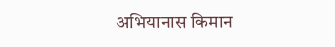अभियानास किमान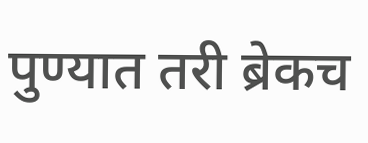पुण्यात तरी ब्रेकच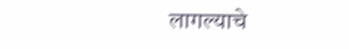लागल्याचे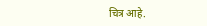चित्र आहे.